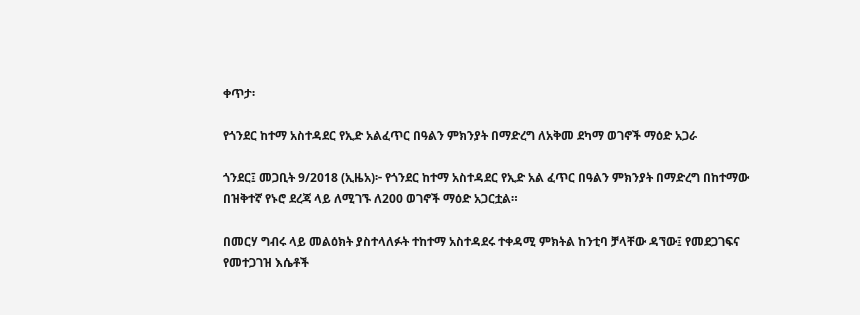ቀጥታ፡

የጎንደር ከተማ አስተዳደር የኢድ አልፈጥር በዓልን ምክንያት በማድረግ ለአቅመ ደካማ ወገኖች ማዕድ አጋራ

ጎንደር፤ መጋቢት 9/2018 (ኢዜአ)፦ የጎንደር ከተማ አስተዳደር የኢድ አል ፈጥር በዓልን ምክንያት በማድረግ በከተማው በዝቅተኛ የኑሮ ደረጃ ላይ ለሚገኙ ለ200 ወገኖች ማዕድ አጋርቷል።

በመርሃ ግብሩ ላይ መልዕክት ያስተላለፉት ተከተማ አስተዳደሩ ተቀዳሚ ምክትል ከንቲባ ቻላቸው ዳኘው፤ የመደጋገፍና የመተጋገዝ እሴቶች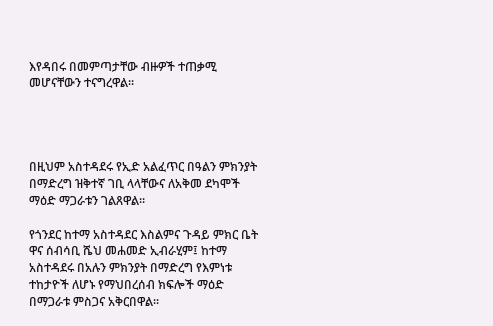እየዳበሩ በመምጣታቸው ብዙዎች ተጠቃሚ መሆናቸውን ተናግረዋል።




በዚህም አስተዳደሩ የኢድ አልፈጥር በዓልን ምክንያት በማድረግ ዝቅተኛ ገቢ ላላቸውና ለአቅመ ደካሞች ማዕድ ማጋራቱን ገልጸዋል።

የጎንደር ከተማ አስተዳደር እስልምና ጉዳይ ምክር ቤት ዋና ሰብሳቢ ሼህ መሐመድ ኢብራሂም፤ ከተማ አስተዳደሩ በአሉን ምክንያት በማድረግ የእምነቱ ተከታዮች ለሆኑ የማህበረሰብ ክፍሎች ማዕድ በማጋራቱ ምስጋና አቅርበዋል፡፡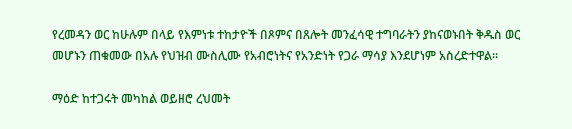የረመዳን ወር ከሁሉም በላይ የእምነቱ ተከታዮች በጾምና በጸሎት መንፈሳዊ ተግባራትን ያከናወኑበት ቅዱስ ወር መሆኑን ጠቁመው በአሉ የህዝብ ሙስሊሙ የአብሮነትና የአንድነት የጋራ ማሳያ እንደሆነም አስረድተዋል፡፡

ማዕድ ከተጋሩት መካከል ወይዘሮ ረህመት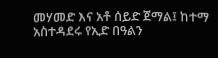መሃመድ እና አቶ ሰይድ ጀማል፤ ከተማ አስተዳደሩ የኢድ በዓልን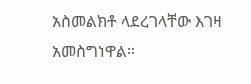አስመልክቶ ላደረገላቸው እገዛ አመስግነዋል።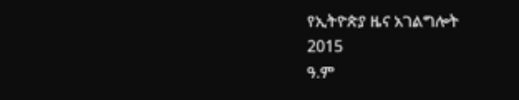የኢትዮጵያ ዜና አገልግሎት
2015
ዓ.ም